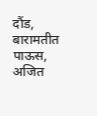दौंड, बारामतीत पाऊस, अजित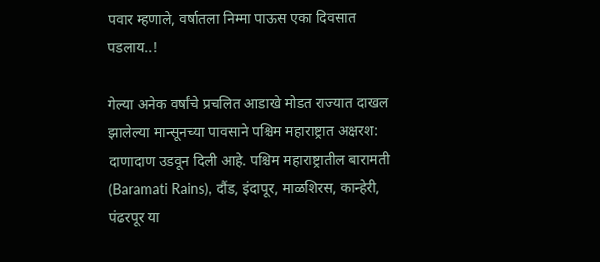पवार म्हणाले, वर्षातला निम्मा पाऊस एका दिवसात पडलाय..!

गेल्या अनेक वर्षांचे प्रचलित आडाखे मोडत राज्यात दाखल झालेल्या मान्सूनच्या पावसाने पश्चिम महाराष्ट्रात अक्षरश: दाणादाण उडवून दिली आहे. पश्चिम महाराष्ट्रातील बारामती (Baramati Rains), दौंड, इंदापूर, माळशिरस, कान्हेरी, पंढरपूर या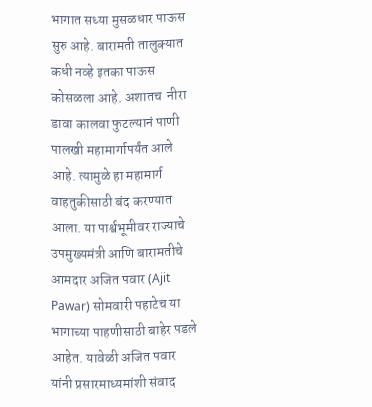भागात सध्या मुसळधार पाऊस सुरु आहे. बारामती तालुक्यात कधी नव्हे इतका पाऊस कोसळला आहे. अशातच  नीरा डावा कालवा फुटल्यानं पाणी पालखी महामार्गापर्यंत आले आहे. त्यामुळे हा महामार्ग वाहतुकीसाठी बंद करण्यात आला. या पार्श्वभूमीवर राज्याचे उपमुख्यमंत्री आणि बारामतीचे आमदार अजित पवार (Ajit Pawar) सोमवारी पहाटेच या भागाच्या पाहणीसाठी बाहेर पडले आहेत. यावेळी अजित पवार यांनी प्रसारमाध्यमांशी संवाद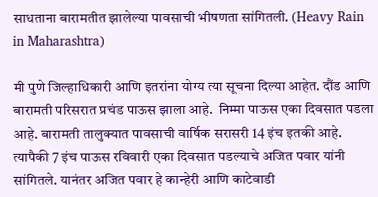साधताना बारामतीत झालेल्या पावसाची भीषणता सांगितली. (Heavy Rain in Maharashtra)

मी पुणे जिल्हाधिकारी आणि इतरांना योग्य त्या सूचना दिल्या आहेत. दौंड आणि बारामती परिसरात प्रचंड पाऊस झाला आहे.  निम्मा पाऊस एका दिवसात पडला आहे. बारामती तालुक्यात पावसाची वार्षिक सरासरी 14 इंच इतकी आहे. त्यापैकी 7 इंच पाऊस रविवारी एका दिवसात पडल्याचे अजित पवार यांनी सांगितले. यानंतर अजित पवार हे कान्हेरी आणि काटेवाडी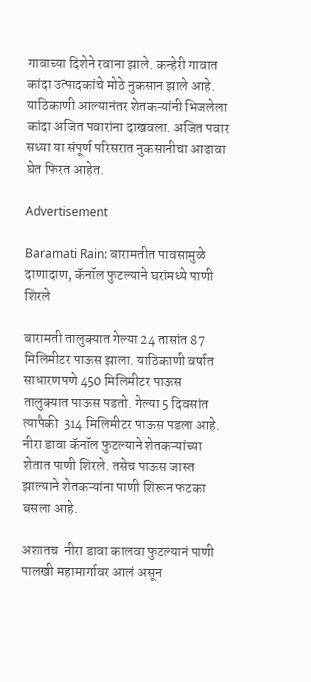गावाच्या दिशेने रवाना झाले. कन्हेरी गावात कांदा उत्पादकांचे मोठे नुकसान झाले आहे. याठिकाणी आल्यानंतर शेतकऱ्यांनी भिजलेला कांदा अजित पवारांना दाखवला. अजित पवार सध्या या संपूर्ण परिसरात नुकसानीचा आढावा घेत फिरत आहेत.

Advertisement

Baramati Rain: बारामतीत पावसामुळे दाणादाण, कॅनॉल फुटल्याने घरांमध्ये पाणी शिरले

बारामती तालुक्यात गेल्या 24 तासांत 87 मिलिमीटर पाऊस झाला. याठिकाणी वर्षात साधारणपणे 450 मिलिमीटर पाऊस तालुक्यात पाऊस पडतो. गेल्या 5 दिवसांत त्यापैकी  314 मिलिमीटर पाऊस पडला आहे. नीरा डावा कॅनॉल फुटल्याने शेतकऱ्यांच्या शेतात पाणी शिरले. तसेच पाऊस जास्त झाल्याने शेतकऱ्यांना पाणी शिरून फटका बसला आहे.

अशातच  नीरा डावा कालवा फुटल्यानं पाणी पालखी महामार्गावर आलं असून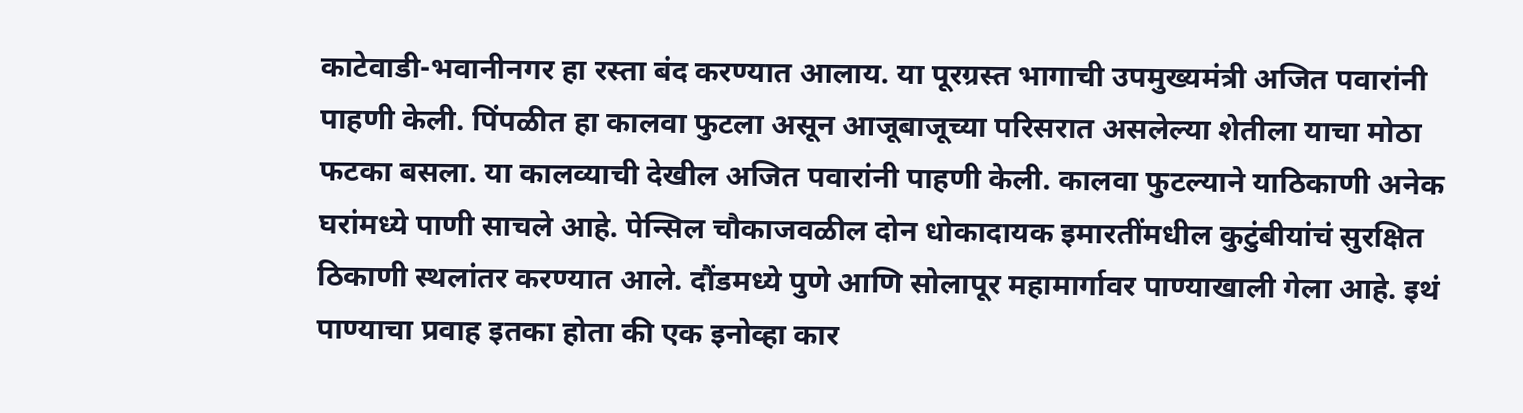काटेवाडी-भवानीनगर हा रस्ता बंद करण्यात आलाय. या पूरग्रस्त भागाची उपमुख्यमंत्री अजित पवारांनी पाहणी केली. पिंपळीत हा कालवा फुटला असून आजूबाजूच्या परिसरात असलेल्या शेतीला याचा मोठा फटका बसला. या कालव्याची देखील अजित पवारांनी पाहणी केली. कालवा फुटल्याने याठिकाणी अनेक घरांमध्ये पाणी साचले आहे. पेन्सिल चौकाजवळील दोन धोकादायक इमारतींमधील कुटुंबीयांचं सुरक्षित ठिकाणी स्थलांतर करण्यात आले. दौंडमध्ये पुणे आणि सोलापूर महामार्गावर पाण्याखाली गेला आहे. इथं पाण्याचा प्रवाह इतका होता की एक इनोव्हा कार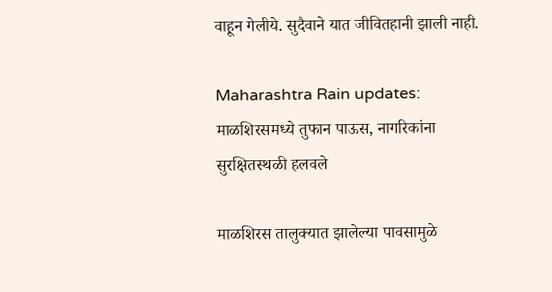वाहून गेलीये. सुदैवाने यात जीवितहानी झाली नाही.

Maharashtra Rain updates: माळशिरसमध्ये तुफान पाऊस, नागरिकांना सुरक्षितस्थळी हलवले

माळशिरस तालुक्यात झालेल्या पावसामुळे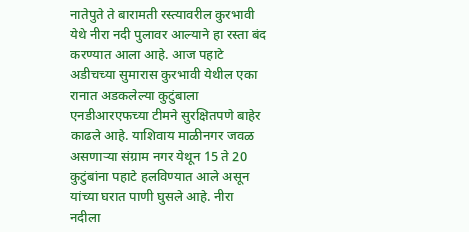नातेपुते ते बारामती रस्त्यावरील कुरभावी येथे नीरा नदी पुलावर आल्याने हा रस्ता बंद करण्यात आला आहे. आज पहाटे अडीचच्या सुमारास कुरभावी येथील एका रानात अडकलेल्या कुटुंबाला एनडीआरएफच्या टीमने सुरक्षितपणे बाहेर काढले आहे. याशिवाय माळीनगर जवळ असणाऱ्या संग्राम नगर येथून 15 ते 20 कुटुंबांना पहाटे हलविण्यात आले असून यांच्या घरात पाणी घुसले आहे. नीरा नदीला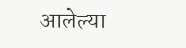आलेल्या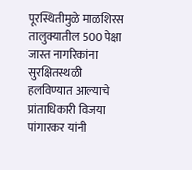पूरस्थितीमुळे माळशिरस तालुक्यातील 500 पेक्षा जास्त नागरिकांना सुरक्षितस्थळी हलविण्यात आल्याचे प्रांताधिकारी विजया पांगारकर यांनी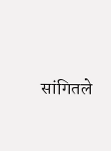सांगितले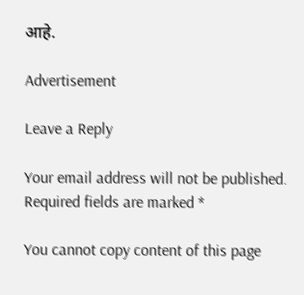आहे.

Advertisement

Leave a Reply

Your email address will not be published. Required fields are marked *

You cannot copy content of this page